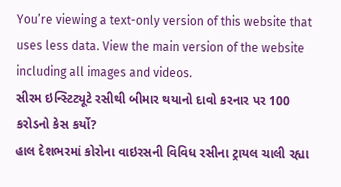You’re viewing a text-only version of this website that uses less data. View the main version of the website including all images and videos.
સીરમ ઇન્સ્ટિટ્યૂટે રસીથી બીમાર થયાનો દાવો કરનાર પર 100 કરોડનો કેસ કર્યો?
હાલ દેશભરમાં કોરોના વાઇરસની વિવિધ રસીના ટ્રાયલ ચાલી રહ્યા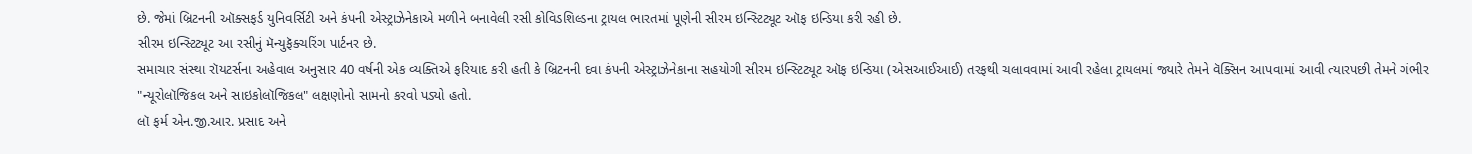છે. જેમાં બ્રિટનની ઑક્સફર્ડ યુનિવર્સિટી અને કંપની એસ્ટ્રાઝેનેકાએ મળીને બનાવેલી રસી કોવિડશિલ્ડના ટ્રાયલ ભારતમાં પૂણેની સીરમ ઇન્સ્ટિટ્યૂટ ઑફ ઇન્ડિયા કરી રહી છે.
સીરમ ઇન્સ્ટિટ્યૂટ આ રસીનું મૅન્યુફૅક્ચરિંગ પાર્ટનર છે.
સમાચાર સંસ્થા રૉયટર્સના અહેવાલ અનુસાર 40 વર્ષની એક વ્યક્તિએ ફરિયાદ કરી હતી કે બ્રિટનની દવા કંપની એસ્ટ્રાઝેનેકાના સહયોગી સીરમ ઇન્સ્ટિટ્યૂટ ઑફ ઇન્ડિયા (એસઆઈઆઈ) તરફથી ચલાવવામાં આવી રહેલા ટ્રાયલમાં જ્યારે તેમને વૅક્સિન આપવામાં આવી ત્યારપછી તેમને ગંભીર "ન્યૂરોલૉજિકલ અને સાઇકોલૉજિકલ" લક્ષણોનો સામનો કરવો પડ્યો હતો.
લૉ ફર્મ એન.જી.આર. પ્રસાદ અને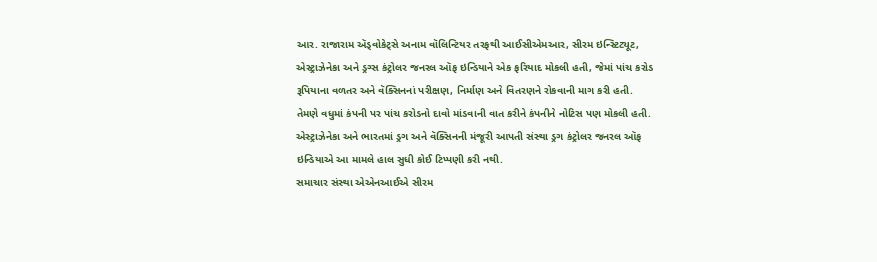આર. રાજારામ ઍડ્વોકેટ્સે અનામ વૉલિન્ટિયર તરફથી આઈસીએમઆર, સીરમ ઇન્સ્ટિટ્યૂટ, એસ્ટ્રાઝેનેકા અને ડ્રગ્સ કંટ્રોલર જનરલ ઑફ ઇન્ડિયાને એક ફરિયાદ મોકલી હતી, જેમાં પાંચ કરોડ રૂપિયાના વળતર અને વૅક્સિનનાં પરીક્ષણ, નિર્માણ અને વિતરણને રોકવાની માગ કરી હતી.
તેમણે વધુમાં કંપની પર પાંચ કરોડનો દાવો માંડવાની વાત કરીને કંપનીને નોટિસ પણ મોકલી હતી.
એસ્ટ્રાઝેનેકા અને ભારતમાં ડ્રગ અને વૅક્સિનની મંજૂરી આપતી સંસ્થા ડ્રગ કંટ્રોલર જનરલ ઑફ ઇન્ડિયાએ આ મામલે હાલ સુધી કોઈ ટિપ્પણી કરી નથી.
સમાચાર સંસ્થા એએનઆઈએ સીરમ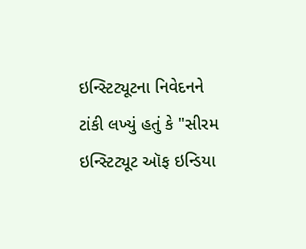ઇન્સ્ટિટ્યૂટના નિવેદનને ટાંકી લખ્યું હતું કે "સીરમ ઇન્સ્ટિટ્યૂટ ઑફ ઇન્ડિયા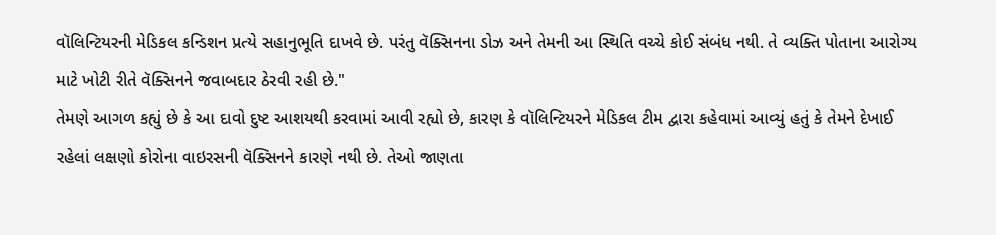વૉલિન્ટિયરની મેડિકલ કન્ડિશન પ્રત્યે સહાનુભૂતિ દાખવે છે. પરંતુ વૅક્સિનના ડોઝ અને તેમની આ સ્થિતિ વચ્ચે કોઈ સંબંધ નથી. તે વ્યક્તિ પોતાના આરોગ્ય માટે ખોટી રીતે વૅક્સિનને જવાબદાર ઠેરવી રહી છે."
તેમણે આગળ કહ્યું છે કે આ દાવો દુષ્ટ આશયથી કરવામાં આવી રહ્યો છે, કારણ કે વૉલિન્ટિયરને મેડિકલ ટીમ દ્વારા કહેવામાં આવ્યું હતું કે તેમને દેખાઈ રહેલાં લક્ષણો કોરોના વાઇરસની વૅક્સિનને કારણે નથી છે. તેઓ જાણતા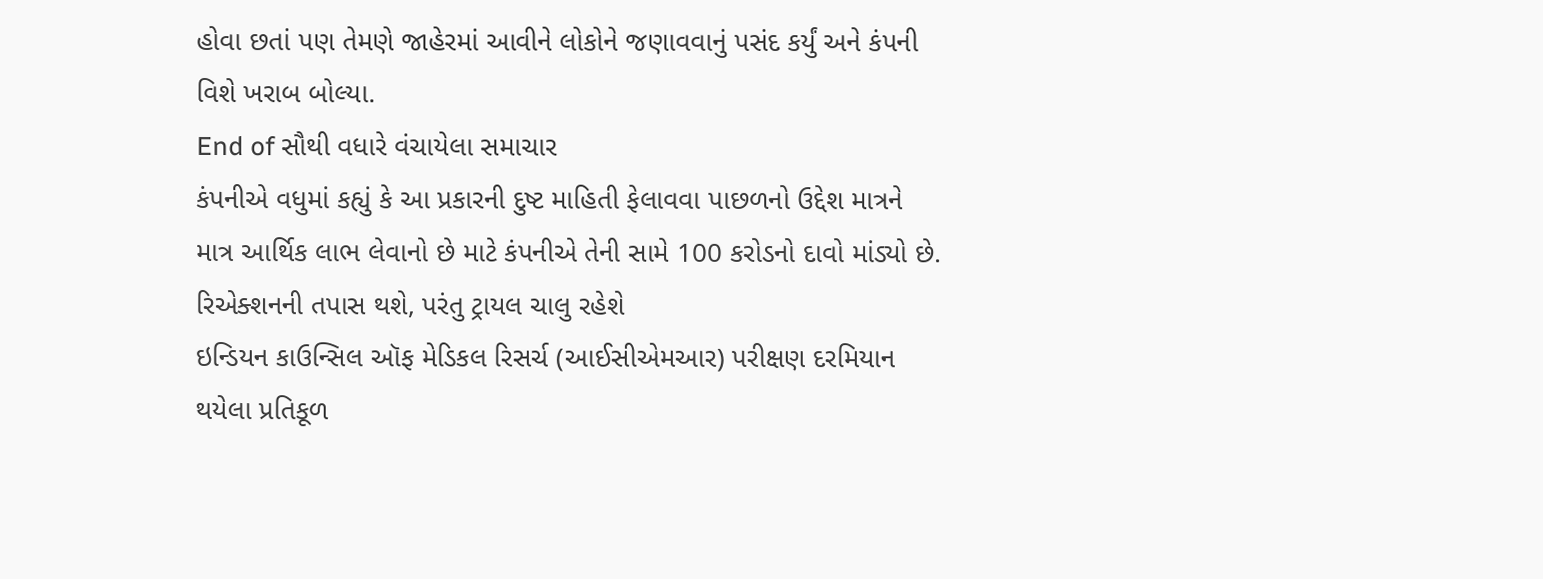હોવા છતાં પણ તેમણે જાહેરમાં આવીને લોકોને જણાવવાનું પસંદ કર્યું અને કંપની વિશે ખરાબ બોલ્યા.
End of સૌથી વધારે વંચાયેલા સમાચાર
કંપનીએ વધુમાં કહ્યું કે આ પ્રકારની દુષ્ટ માહિતી ફેલાવવા પાછળનો ઉદ્દેશ માત્રને માત્ર આર્થિક લાભ લેવાનો છે માટે કંપનીએ તેની સામે 100 કરોડનો દાવો માંડ્યો છે.
રિએક્શનની તપાસ થશે, પરંતુ ટ્રાયલ ચાલુ રહેશે
ઇન્ડિયન કાઉન્સિલ ઑફ મેડિકલ રિસર્ચ (આઈસીએમઆર) પરીક્ષણ દરમિયાન થયેલા પ્રતિકૂળ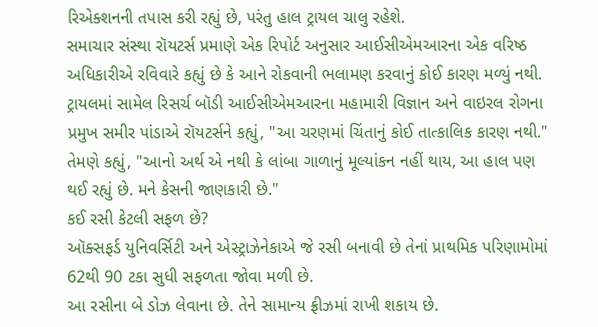રિએક્શનની તપાસ કરી રહ્યું છે, પરંતુ હાલ ટ્રાયલ ચાલુ રહેશે.
સમાચાર સંસ્થા રૉયટર્સ પ્રમાણે એક રિપોર્ટ અનુસાર આઈસીએમઆરના એક વરિષ્ઠ અધિકારીએ રવિવારે કહ્યું છે કે આને રોકવાની ભલામણ કરવાનું કોઈ કારણ મળ્યું નથી.
ટ્રાયલમાં સામેલ રિસર્ચ બૉડી આઈસીએમઆરના મહામારી વિજ્ઞાન અને વાઇરલ રોગના પ્રમુખ સમીર પાંડાએ રૉયટર્સને કહ્યું, "આ ચરણમાં ચિંતાનું કોઈ તાત્કાલિક કારણ નથી."
તેમણે કહ્યું, "આનો અર્થ એ નથી કે લાંબા ગાળાનું મૂલ્યાંકન નહીં થાય, આ હાલ પણ થઈ રહ્યું છે. મને કેસની જાણકારી છે."
કઈ રસી કેટલી સફળ છે?
ઑક્સફર્ડ યુનિવર્સિટી અને એસ્ટ્રાઝેનેકાએ જે રસી બનાવી છે તેનાં પ્રાથમિક પરિણામોમાં 62થી 90 ટકા સુધી સફળતા જોવા મળી છે.
આ રસીના બે ડોઝ લેવાના છે. તેને સામાન્ય ફ્રીઝમાં રાખી શકાય છે.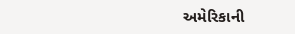અમેરિકાની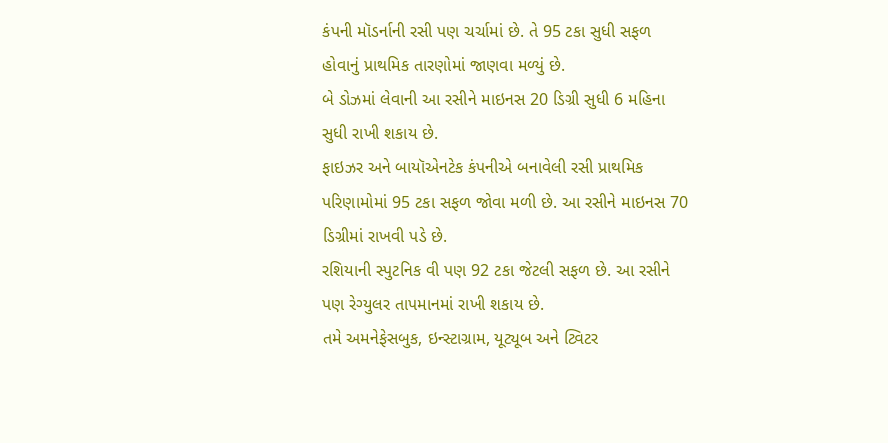કંપની મૉડર્નાની રસી પણ ચર્ચામાં છે. તે 95 ટકા સુધી સફળ હોવાનું પ્રાથમિક તારણોમાં જાણવા મળ્યું છે.
બે ડોઝમાં લેવાની આ રસીને માઇનસ 20 ડિગ્રી સુધી 6 મહિના સુધી રાખી શકાય છે.
ફાઇઝર અને બાયૉએનટેક કંપનીએ બનાવેલી રસી પ્રાથમિક પરિણામોમાં 95 ટકા સફળ જોવા મળી છે. આ રસીને માઇનસ 70 ડિગ્રીમાં રાખવી પડે છે.
રશિયાની સ્પુટનિક વી પણ 92 ટકા જેટલી સફળ છે. આ રસીને પણ રેગ્યુલર તાપમાનમાં રાખી શકાય છે.
તમે અમનેફેસબુક, ઇન્સ્ટાગ્રામ, યૂટ્યૂબ અને ટ્વિટર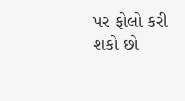પર ફોલો કરી શકો છો